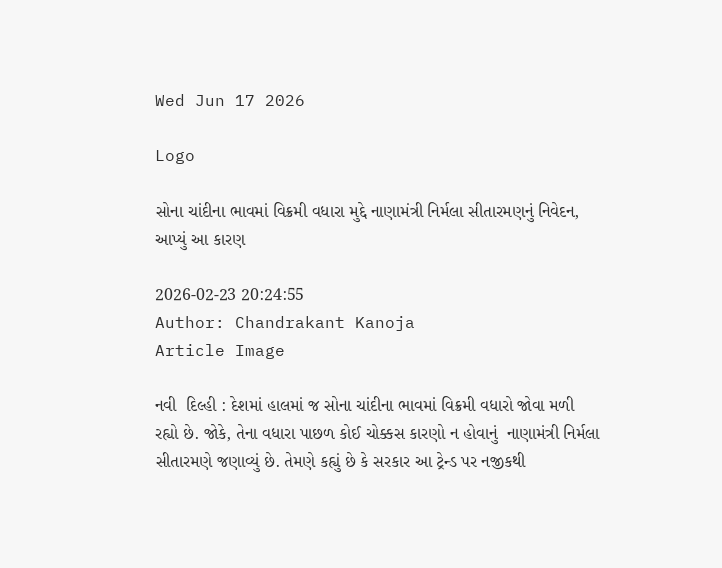Wed Jun 17 2026

Logo

સોના ચાંદીના ભાવમાં વિક્રમી વધારા મુદ્દે નાણામંત્રી નિર્મલા સીતારમણનું નિવેદન, આપ્યું આ કારણ

2026-02-23 20:24:55
Author: Chandrakant Kanoja
Article Image

નવી  દિલ્હી : દેશમાં હાલમાં જ સોના ચાંદીના ભાવમાં વિક્રમી વધારો જોવા મળી રહ્યો છે. જોકે, તેના વધારા પાછળ કોઈ ચોક્કસ કારણો ન હોવાનું  નાણામંત્રી નિર્મલા સીતારમણે જણાવ્યું છે. તેમણે કહ્યું છે કે સરકાર આ ટ્રેન્ડ પર નજીકથી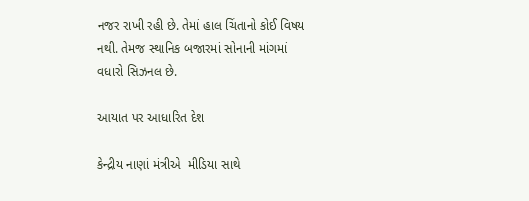નજર રાખી રહી છે. તેમાં હાલ ચિંતાનો કોઈ વિષય નથી. તેમજ સ્થાનિક બજારમાં સોનાની માંગમાં વધારો સિઝનલ છે.

આયાત પર આધારિત દેશ

કેન્દ્રીય નાણાં મંત્રીએ  મીડિયા સાથે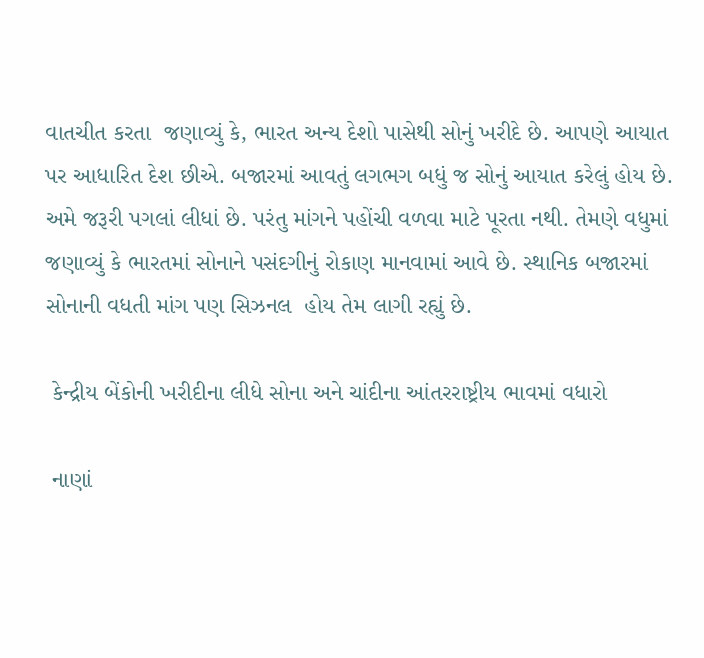વાતચીત કરતા  જણાવ્યું કે, ભારત અન્ય દેશો પાસેથી સોનું ખરીદે છે. આપણે આયાત પર આધારિત દેશ છીએ. બજારમાં આવતું લગભગ બધું જ સોનું આયાત કરેલું હોય છે. અમે જરૂરી પગલાં લીધાં છે. પરંતુ માંગને પહોંચી વળવા માટે પૂરતા નથી. તેમણે વધુમાં જણાવ્યું કે ભારતમાં સોનાને પસંદગીનું રોકાણ માનવામાં આવે છે. સ્થાનિક બજારમાં સોનાની વધતી માંગ પણ સિઝનલ  હોય તેમ લાગી રહ્યું છે.

 કેન્દ્રીય બેંકોની ખરીદીના લીધે સોના અને ચાંદીના આંતરરાષ્ટ્રીય ભાવમાં વધારો

 નાણાં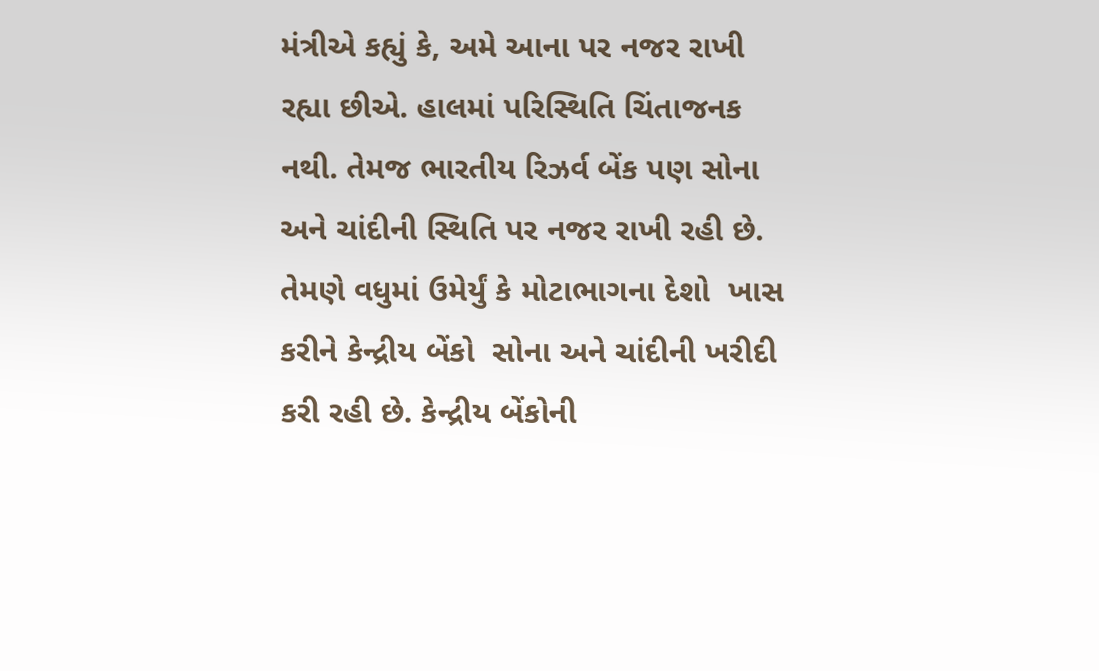મંત્રીએ કહ્યું કે, અમે આના પર નજર રાખી રહ્યા છીએ. હાલમાં પરિસ્થિતિ ચિંતાજનક નથી. તેમજ ભારતીય રિઝર્વ બેંક પણ સોના અને ચાંદીની સ્થિતિ પર નજર રાખી રહી છે. તેમણે વધુમાં ઉમેર્યું કે મોટાભાગના દેશો  ખાસ કરીને કેન્દ્રીય બેંકો  સોના અને ચાંદીની ખરીદી કરી રહી છે. કેન્દ્રીય બેંકોની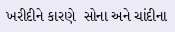ખરીદીને કારણે  સોના અને ચાંદીના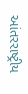આંતરરાષ્ટ્રીય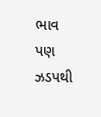ભાવ પણ ઝડપથી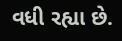વધી રહ્યા છે.